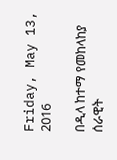Friday, May 13, 2016

በዲላ ከተማ የመከላከያ ሰራዊት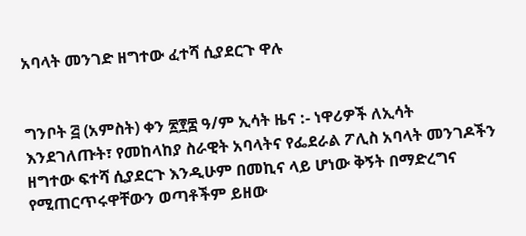አባላት መንገድ ዘግተው ፈተሻ ሲያደርጉ ዋሉ


ግንቦት ፭ (አምስት) ቀን ፳፻፰ ዓ/ም ኢሳት ዜና :- ነዋሪዎች ለኢሳት እንደገለጡት፣ የመከላከያ ስራዊት አባላትና የፌደራል ፖሊስ አባላት መንገዶችን ዘግተው ፍተሻ ሲያደርጉ እንዲሁም በመኪና ላይ ሆነው ቅኝት በማድረግና የሚጠርጥሩዋቸውን ወጣቶችም ይዘው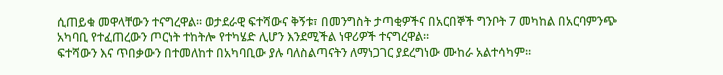ሲጠይቁ መዋላቸውን ተናግረዋል። ወታደራዊ ፍተሻውና ቅኝቱ፣ በመንግስት ታጣቂዎችና በአርበኞች ግንቦት 7 መካከል በአርባምንጭ አካባቢ የተፈጠረውን ጦርነት ተከትሎ የተካሄድ ሊሆን እንደሚችል ነዋሪዎች ተናግረዋል።
ፍተሻውን እና ጥበቃውን በተመለከተ በአካባቢው ያሉ ባለስልጣናትን ለማነጋገር ያደረግነው ሙከራ አልተሳካም።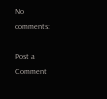No comments:

Post a Comment